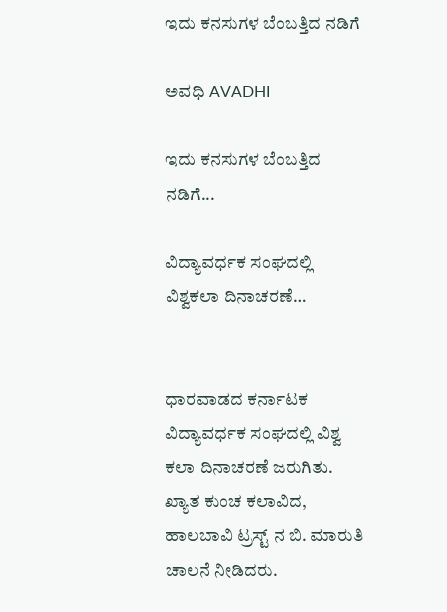ಇದು ಕನಸುಗಳ ಬೆಂಬತ್ತಿದ ನಡಿಗೆ‍

ಅವಧಿ AVADHI

ಇದು ಕನಸುಗಳ ಬೆಂಬತ್ತಿದ ನಡಿಗೆ...

ವಿದ್ಯಾವರ್ಧಕ ಸಂಘದಲ್ಲಿ ವಿಶ್ವಕಲಾ ದಿನಾಚರಣೆ…


ಧಾರವಾಡದ ಕರ್ನಾಟಕ ವಿದ್ಯಾವರ್ಧಕ ಸಂಘದಲ್ಲಿ ವಿಶ್ವ ಕಲಾ ದಿನಾಚರಣೆ ಜರುಗಿತು. ಖ್ಯಾತ ಕುಂಚ ಕಲಾವಿದ, ಹಾಲಬಾವಿ ಟ್ರಸ್ಟ್ ನ ಬಿ. ಮಾರುತಿ ಚಾಲನೆ ನೀಡಿದರು.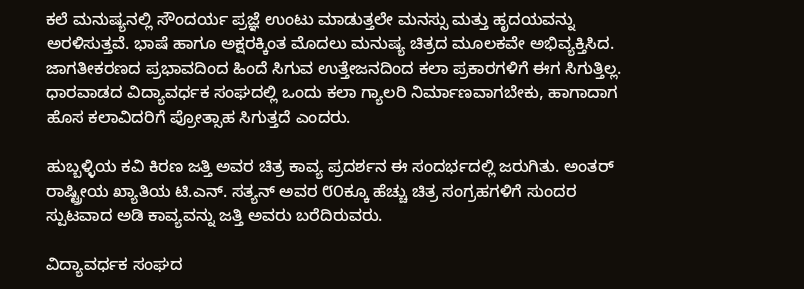ಕಲೆ ಮನುಷ್ಯನಲ್ಲಿ ಸೌಂದರ್ಯ ಪ್ರಜ್ಞೆ ಉಂಟು ಮಾಡುತ್ತಲೇ ಮನಸ್ಸು ಮತ್ತು ಹೃದಯವನ್ನು ಅರಳಿಸುತ್ತವೆ. ಭಾಷೆ ಹಾಗೂ ಅಕ್ಷರಕ್ಕಿಂತ ಮೊದಲು ಮನುಷ್ಯ ಚಿತ್ರದ ಮೂಲಕವೇ ಅಭಿವ್ಯಕ್ತಿಸಿದ. ಜಾಗತೀಕರಣದ ಪ್ರಭಾವದಿಂದ ಹಿಂದೆ ಸಿಗುವ ಉತ್ತೇಜನದಿಂದ ಕಲಾ ಪ್ರಕಾರಗಳಿಗೆ ಈಗ ಸಿಗುತ್ತಿಲ್ಲ. ಧಾರವಾಡದ ವಿದ್ಯಾವರ್ಧಕ ಸಂಘದಲ್ಲಿ ಒಂದು ಕಲಾ ಗ್ಯಾಲರಿ ನಿರ್ಮಾಣವಾಗಬೇಕು, ಹಾಗಾದಾಗ ಹೊಸ ಕಲಾವಿದರಿಗೆ ಪ್ರೋತ್ಸಾಹ ಸಿಗುತ್ತದೆ ಎಂದರು.

ಹುಬ್ಬಳ್ಳಿಯ ಕವಿ ಕಿರಣ ಜತ್ತಿ ಅವರ ಚಿತ್ರ ಕಾವ್ಯ ಪ್ರದರ್ಶನ ಈ ಸಂದರ್ಭದಲ್ಲಿ ಜರುಗಿತು. ಅಂತರ್ ರಾಷ್ಟ್ರೀಯ ಖ್ಯಾತಿಯ ಟಿ.ಎನ್. ಸತ್ಯನ್ ಅವರ ೮೦ಕ್ಕೂ ಹೆಚ್ಚು ಚಿತ್ರ ಸಂಗ್ರಹಗಳಿಗೆ ಸುಂದರ ಸ್ಪುಟವಾದ ಅಡಿ ಕಾವ್ಯವನ್ನು ಜತ್ತಿ ಅವರು ಬರೆದಿರುವರು.

ವಿದ್ಯಾವರ್ಧಕ ಸಂಘದ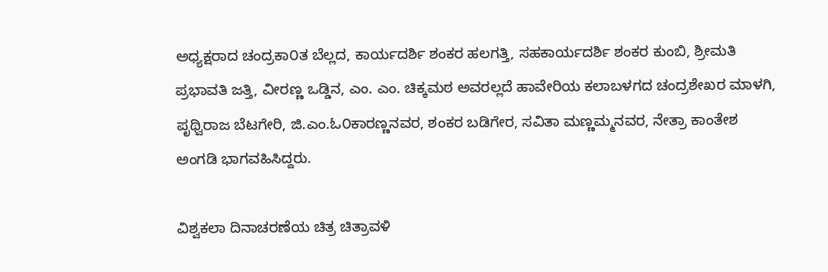ಅಧ್ಯಕ್ಷರಾದ ಚಂದ್ರಕಾ೦ತ ಬೆಲ್ಲದ, ಕಾರ್ಯದರ್ಶಿ ಶಂಕರ ಹಲಗತ್ತಿ, ಸಹಕಾರ್ಯದರ್ಶಿ ಶಂಕರ ಕುಂಬಿ, ಶ್ರೀಮತಿ ಪ್ರಭಾವತಿ ಜತ್ತಿ, ವೀರಣ್ಣ ಒಡ್ಡಿನ, ಎಂ. ಎಂ. ಚಿಕ್ಕಮಠ ಅವರಲ್ಲದೆ ಹಾವೇರಿಯ ಕಲಾಬಳಗದ ಚಂದ್ರಶೇಖರ ಮಾಳಗಿ, ಪೃಥ್ವಿರಾಜ ಬೆಟಗೇರಿ, ಜಿ.ಎಂ.ಓ೦ಕಾರಣ್ಣನವರ, ಶಂಕರ ಬಡಿಗೇರ, ಸವಿತಾ ಮಣ್ಣಮ್ಮನವರ, ನೇತ್ರಾ ಕಾಂತೇಶ ಅಂಗಡಿ ಭಾಗವಹಿಸಿದ್ದರು.

ವಿಶ್ವಕಲಾ ದಿನಾಚರಣೆಯ ಚಿತ್ರ ಚಿತ್ರಾವಳಿ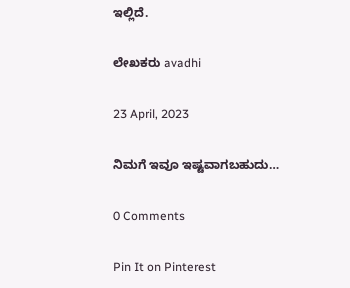ಇಲ್ಲಿದೆ.

ಲೇಖಕರು avadhi

23 April, 2023

ನಿಮಗೆ ಇವೂ ಇಷ್ಟವಾಗಬಹುದು…

0 Comments

Pin It on Pinterest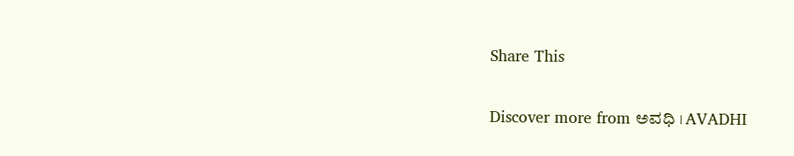Share This

Discover more from ಅವಧಿ । AVADHI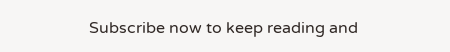Subscribe now to keep reading and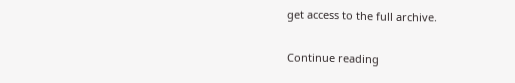get access to the full archive.

Continue reading